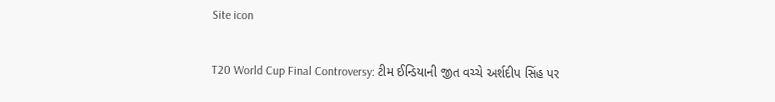Site icon

T20 World Cup Final Controversy: ટીમ ઈન્ડિયાની જીત વચ્ચે અર્શદીપ સિંહ પર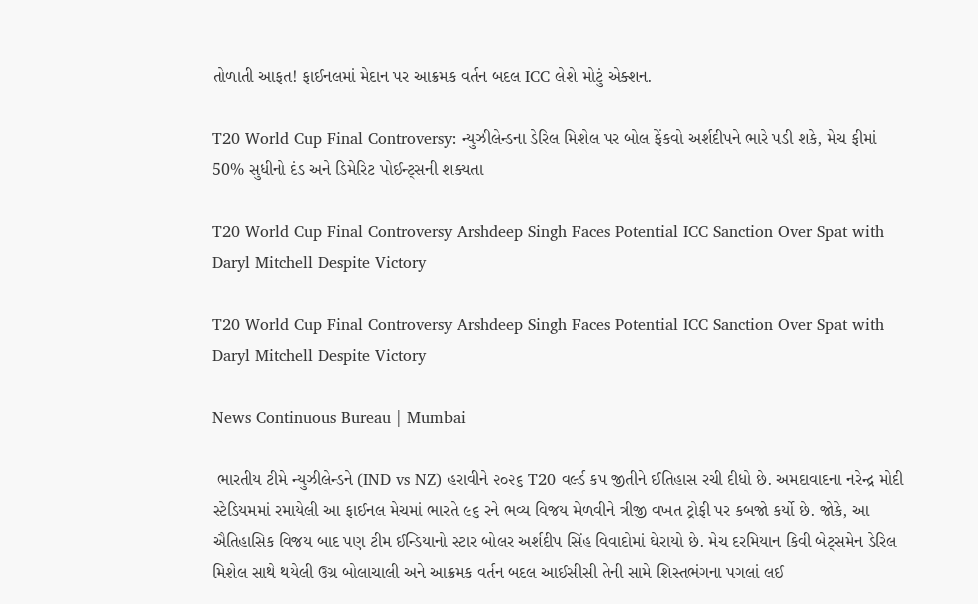તોળાતી આફત! ફાઈનલમાં મેદાન પર આક્રમક વર્તન બદલ ICC લેશે મોટું એક્શન.

T20 World Cup Final Controversy: ન્યુઝીલેન્ડના ડેરિલ મિશેલ પર બોલ ફેંકવો અર્શદીપને ભારે પડી શકે, મેચ ફીમાં 50% સુધીનો દંડ અને ડિમેરિટ પોઈન્ટ્સની શક્યતા

T20 World Cup Final Controversy Arshdeep Singh Faces Potential ICC Sanction Over Spat with Daryl Mitchell Despite Victory

T20 World Cup Final Controversy Arshdeep Singh Faces Potential ICC Sanction Over Spat with Daryl Mitchell Despite Victory

News Continuous Bureau | Mumbai

 ભારતીય ટીમે ન્યુઝીલેન્ડને (IND vs NZ) હરાવીને ૨૦૨૬ T20 વર્લ્ડ કપ જીતીને ઈતિહાસ રચી દીધો છે. અમદાવાદના નરેન્દ્ર મોદી સ્ટેડિયમમાં રમાયેલી આ ફાઈનલ મેચમાં ભારતે ૯૬ રને ભવ્ય વિજય મેળવીને ત્રીજી વખત ટ્રોફી પર કબજો કર્યો છે. જોકે, આ ઐતિહાસિક વિજય બાદ પણ ટીમ ઈન્ડિયાનો સ્ટાર બોલર અર્શદીપ સિંહ વિવાદોમાં ઘેરાયો છે. મેચ દરમિયાન કિવી બેટ્સમેન ડેરિલ મિશેલ સાથે થયેલી ઉગ્ર બોલાચાલી અને આક્રમક વર્તન બદલ આઈસીસી તેની સામે શિસ્તભંગના પગલાં લઈ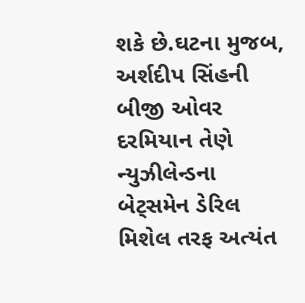શકે છે.ઘટના મુજબ, અર્શદીપ સિંહની બીજી ઓવર દરમિયાન તેણે ન્યુઝીલેન્ડના બેટ્સમેન ડેરિલ મિશેલ તરફ અત્યંત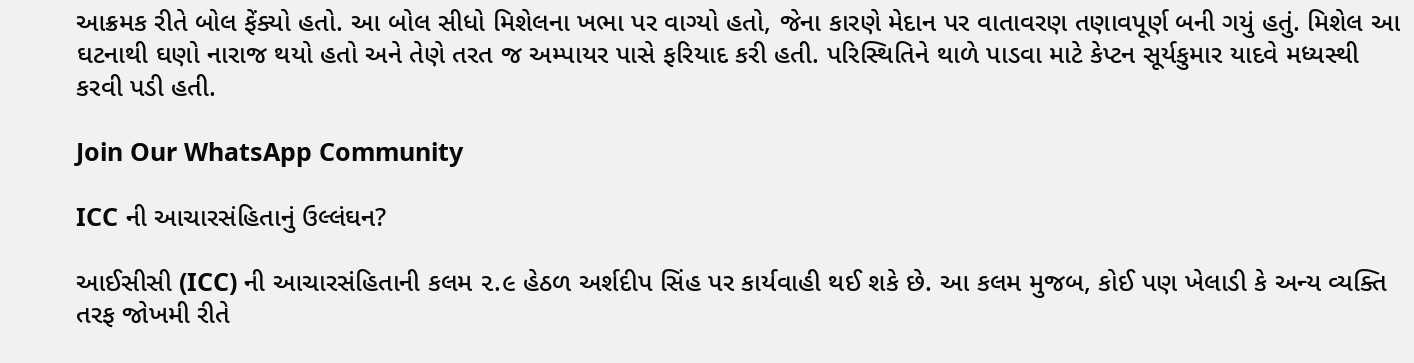આક્રમક રીતે બોલ ફેંક્યો હતો. આ બોલ સીધો મિશેલના ખભા પર વાગ્યો હતો, જેના કારણે મેદાન પર વાતાવરણ તણાવપૂર્ણ બની ગયું હતું. મિશેલ આ ઘટનાથી ઘણો નારાજ થયો હતો અને તેણે તરત જ અમ્પાયર પાસે ફરિયાદ કરી હતી. પરિસ્થિતિને થાળે પાડવા માટે કેપ્ટન સૂર્યકુમાર યાદવે મધ્યસ્થી કરવી પડી હતી.

Join Our WhatsApp Community

ICC ની આચારસંહિતાનું ઉલ્લંઘન?

આઈસીસી (ICC) ની આચારસંહિતાની કલમ ૨.૯ હેઠળ અર્શદીપ સિંહ પર કાર્યવાહી થઈ શકે છે. આ કલમ મુજબ, કોઈ પણ ખેલાડી કે અન્ય વ્યક્તિ તરફ જોખમી રીતે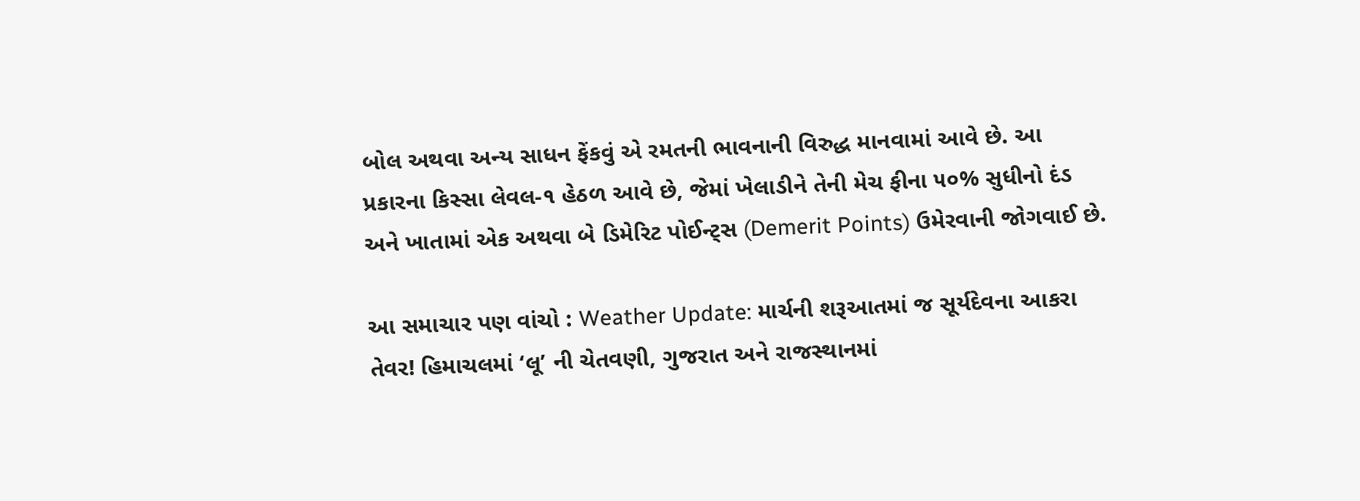બોલ અથવા અન્ય સાધન ફેંકવું એ રમતની ભાવનાની વિરુદ્ધ માનવામાં આવે છે. આ પ્રકારના કિસ્સા લેવલ-૧ હેઠળ આવે છે, જેમાં ખેલાડીને તેની મેચ ફીના ૫૦% સુધીનો દંડ અને ખાતામાં એક અથવા બે ડિમેરિટ પોઈન્ટ્સ (Demerit Points) ઉમેરવાની જોગવાઈ છે.

આ સમાચાર પણ વાંચો : Weather Update: માર્ચની શરૂઆતમાં જ સૂર્યદેવના આકરા તેવર! હિમાચલમાં ‘લૂ’ ની ચેતવણી, ગુજરાત અને રાજસ્થાનમાં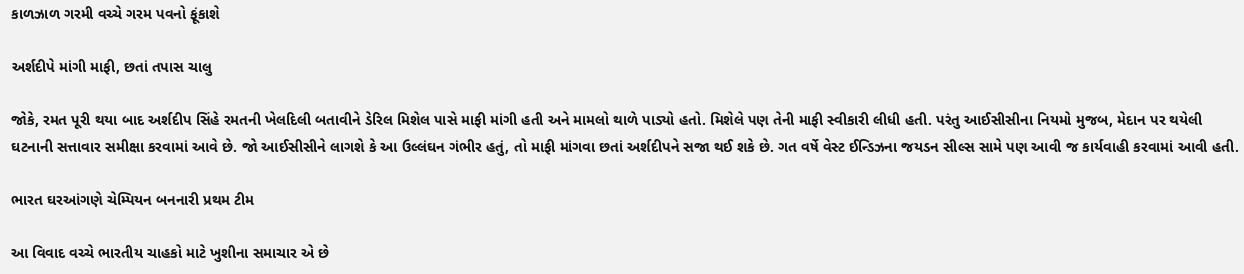કાળઝાળ ગરમી વચ્ચે ગરમ પવનો ફૂંકાશે

અર્શદીપે માંગી માફી, છતાં તપાસ ચાલુ

જોકે, રમત પૂરી થયા બાદ અર્શદીપ સિંહે રમતની ખેલદિલી બતાવીને ડેરિલ મિશેલ પાસે માફી માંગી હતી અને મામલો થાળે પાડ્યો હતો. મિશેલે પણ તેની માફી સ્વીકારી લીધી હતી. પરંતુ આઈસીસીના નિયમો મુજબ, મેદાન પર થયેલી ઘટનાની સત્તાવાર સમીક્ષા કરવામાં આવે છે. જો આઈસીસીને લાગશે કે આ ઉલ્લંઘન ગંભીર હતું, તો માફી માંગવા છતાં અર્શદીપને સજા થઈ શકે છે. ગત વર્ષે વેસ્ટ ઈન્ડિઝના જયડન સીલ્સ સામે પણ આવી જ કાર્યવાહી કરવામાં આવી હતી.

ભારત ઘરઆંગણે ચેમ્પિયન બનનારી પ્રથમ ટીમ

આ વિવાદ વચ્ચે ભારતીય ચાહકો માટે ખુશીના સમાચાર એ છે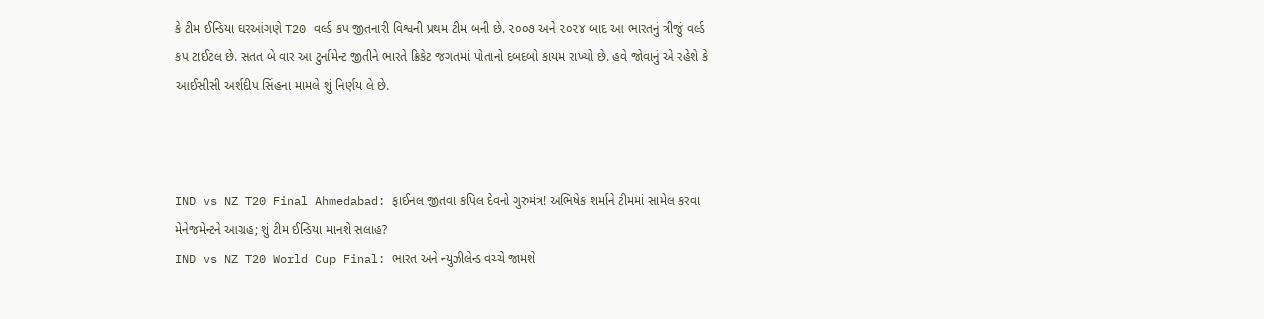કે ટીમ ઈન્ડિયા ઘરઆંગણે T20 વર્લ્ડ કપ જીતનારી વિશ્વની પ્રથમ ટીમ બની છે. ૨૦૦૭ અને ૨૦૨૪ બાદ આ ભારતનું ત્રીજું વર્લ્ડ કપ ટાઈટલ છે. સતત બે વાર આ ટુર્નામેન્ટ જીતીને ભારતે ક્રિકેટ જગતમાં પોતાનો દબદબો કાયમ રાખ્યો છે. હવે જોવાનું એ રહેશે કે આઈસીસી અર્શદીપ સિંહના મામલે શું નિર્ણય લે છે.



IND vs NZ T20 Final Ahmedabad: ફાઈનલ જીતવા કપિલ દેવનો ગુરુમંત્ર! અભિષેક શર્માને ટીમમાં સામેલ કરવા મેનેજમેન્ટને આગ્રહ; શું ટીમ ઈન્ડિયા માનશે સલાહ?
IND vs NZ T20 World Cup Final: ભારત અને ન્યુઝીલેન્ડ વચ્ચે જામશે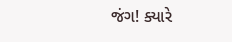જંગ! ક્યારે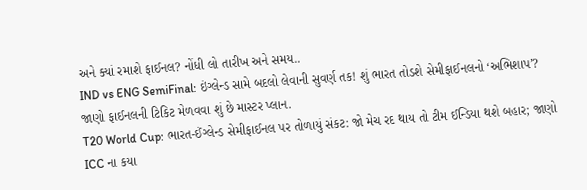અને ક્યાં રમાશે ફાઈનલ? નોંધી લો તારીખ અને સમય..
IND vs ENG SemiFinal: ઇંગ્લેન્ડ સામે બદલો લેવાની સુવર્ણ તક! શું ભારત તોડશે સેમીફાઈનલનો ‘અભિશાપ’? જાણો ફાઈનલની ટિકિટ મેળવવા શું છે માસ્ટર પ્લાન.
T20 World Cup: ભારત-ઈંગ્લેન્ડ સેમીફાઈનલ પર તોળાયું સંકટ: જો મેચ રદ થાય તો ટીમ ઈન્ડિયા થશે બહાર; જાણો ICC ના કયા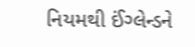નિયમથી ઈંગ્લેન્ડને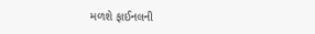મળશે ફાઈનલની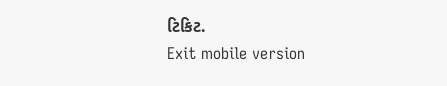ટિકિટ.
Exit mobile version